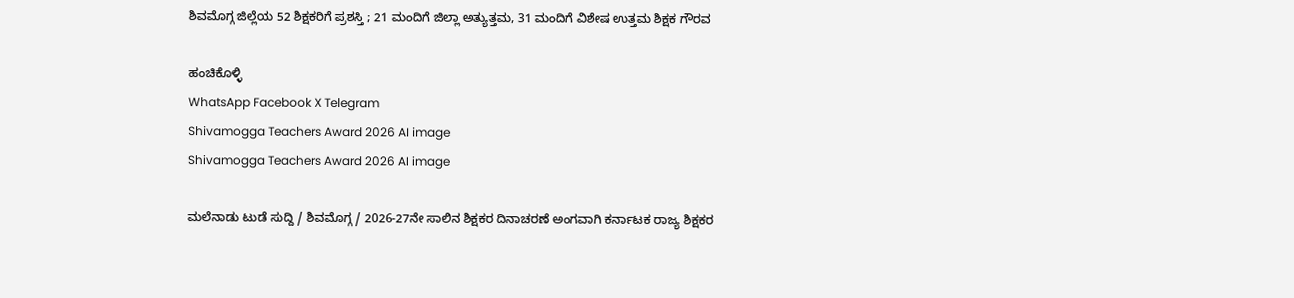ಶಿವಮೊಗ್ಗ ಜಿಲ್ಲೆಯ 52 ಶಿಕ್ಷಕರಿಗೆ ಪ್ರಶಸ್ತಿ ; 21 ಮಂದಿಗೆ ಜಿಲ್ಲಾ ಅತ್ಯುತ್ತಮ, 31 ಮಂದಿಗೆ ವಿಶೇಷ ಉತ್ತಮ ಶಿಕ್ಷಕ ಗೌರವ

ಹಂಚಿಕೊಳ್ಳಿ
WhatsApp Facebook X Telegram
Shivamogga Teachers Award 2026 AI image
Shivamogga Teachers Award 2026 AI image

ಮಲೆನಾಡು ಟುಡೆ ಸುದ್ದಿ / ಶಿವಮೊಗ್ಗ / 2026-27ನೇ ಸಾಲಿನ ಶಿಕ್ಷಕರ ದಿನಾಚರಣೆ ಅಂಗವಾಗಿ ಕರ್ನಾಟಕ ರಾಜ್ಯ ಶಿಕ್ಷಕರ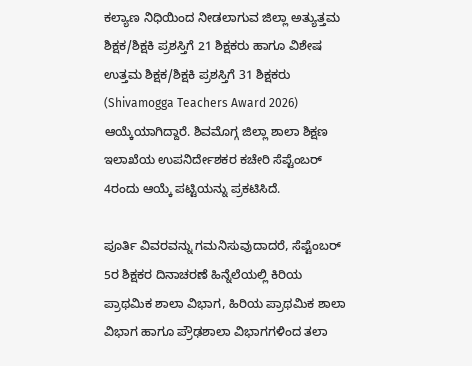ಕಲ್ಯಾಣ ನಿಧಿಯಿಂದ ನೀಡಲಾಗುವ ಜಿಲ್ಲಾ ಅತ್ಯುತ್ತಮ ಶಿಕ್ಷಕ/ಶಿಕ್ಷಕಿ ಪ್ರಶಸ್ತಿಗೆ 21 ಶಿಕ್ಷಕರು ಹಾಗೂ ವಿಶೇಷ ಉತ್ತಮ ಶಿಕ್ಷಕ/ಶಿಕ್ಷಕಿ ಪ್ರಶಸ್ತಿಗೆ 31 ಶಿಕ್ಷಕರು (Shivamogga Teachers Award 2026) ಆಯ್ಕೆಯಾಗಿದ್ದಾರೆ. ಶಿವಮೊಗ್ಗ ಜಿಲ್ಲಾ ಶಾಲಾ ಶಿಕ್ಷಣ ಇಲಾಖೆಯ ಉಪನಿರ್ದೇಶಕರ ಕಚೇರಿ ಸೆಪ್ಟೆಂಬರ್ 4ರಂದು ಆಯ್ಕೆ ಪಟ್ಟಿಯನ್ನು ಪ್ರಕಟಿಸಿದೆ.

ಪೂರ್ತಿ ವಿವರವನ್ನು ಗಮನಿಸುವುದಾದರೆ, ಸೆಪ್ಟೆಂಬರ್ 5ರ ಶಿಕ್ಷಕರ ದಿನಾಚರಣೆ ಹಿನ್ನೆಲೆಯಲ್ಲಿ ಕಿರಿಯ ಪ್ರಾಥಮಿಕ ಶಾಲಾ ವಿಭಾಗ, ಹಿರಿಯ ಪ್ರಾಥಮಿಕ ಶಾಲಾ ವಿಭಾಗ ಹಾಗೂ ಪ್ರೌಢಶಾಲಾ ವಿಭಾಗಗಳಿಂದ ತಲಾ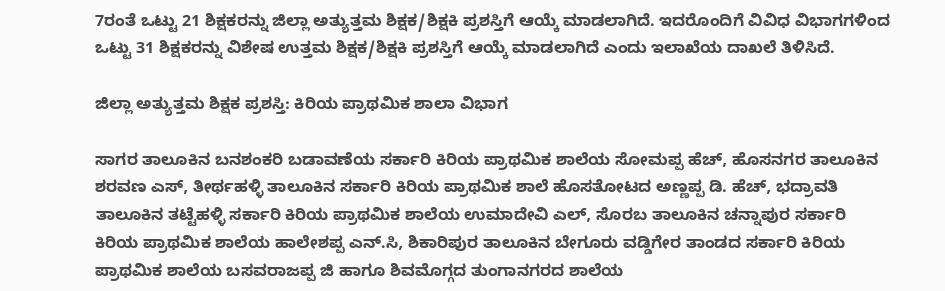7ರಂತೆ ಒಟ್ಟು 21 ಶಿಕ್ಷಕರನ್ನು ಜಿಲ್ಲಾ ಅತ್ಯುತ್ತಮ ಶಿಕ್ಷಕ/ಶಿಕ್ಷಕಿ ಪ್ರಶಸ್ತಿಗೆ ಆಯ್ಕೆ ಮಾಡಲಾಗಿದೆ. ಇದರೊಂದಿಗೆ ವಿವಿಧ ವಿಭಾಗಗಳಿಂದ ಒಟ್ಟು 31 ಶಿಕ್ಷಕರನ್ನು ವಿಶೇಷ ಉತ್ತಮ ಶಿಕ್ಷಕ/ಶಿಕ್ಷಕಿ ಪ್ರಶಸ್ತಿಗೆ ಆಯ್ಕೆ ಮಾಡಲಾಗಿದೆ ಎಂದು ಇಲಾಖೆಯ ದಾಖಲೆ ತಿಳಿಸಿದೆ.

ಜಿಲ್ಲಾ ಅತ್ಯುತ್ತಮ ಶಿಕ್ಷಕ ಪ್ರಶಸ್ತಿ: ಕಿರಿಯ ಪ್ರಾಥಮಿಕ ಶಾಲಾ ವಿಭಾಗ

ಸಾಗರ ತಾಲೂಕಿನ ಬನಶಂಕರಿ ಬಡಾವಣೆಯ ಸರ್ಕಾರಿ ಕಿರಿಯ ಪ್ರಾಥಮಿಕ ಶಾಲೆಯ ಸೋಮಪ್ಪ ಹೆಚ್, ಹೊಸನಗರ ತಾಲೂಕಿನ ಶರವಣ ಎಸ್, ತೀರ್ಥಹಳ್ಳಿ ತಾಲೂಕಿನ ಸರ್ಕಾರಿ ಕಿರಿಯ ಪ್ರಾಥಮಿಕ ಶಾಲೆ ಹೊಸತೋಟದ ಅಣ್ಣಪ್ಪ ಡಿ. ಹೆಚ್, ಭದ್ರಾವತಿ ತಾಲೂಕಿನ ತಟ್ಟೆಹಳ್ಳಿ ಸರ್ಕಾರಿ ಕಿರಿಯ ಪ್ರಾಥಮಿಕ ಶಾಲೆಯ ಉಮಾದೇವಿ ಎಲ್, ಸೊರಬ ತಾಲೂಕಿನ ಚನ್ನಾಪುರ ಸರ್ಕಾರಿ ಕಿರಿಯ ಪ್ರಾಥಮಿಕ ಶಾಲೆಯ ಹಾಲೇಶಪ್ಪ ಎನ್.ಸಿ, ಶಿಕಾರಿಪುರ ತಾಲೂಕಿನ ಬೇಗೂರು ವಡ್ಡಿಗೇರ ತಾಂಡದ ಸರ್ಕಾರಿ ಕಿರಿಯ ಪ್ರಾಥಮಿಕ ಶಾಲೆಯ ಬಸವರಾಜಪ್ಪ ಜಿ ಹಾಗೂ ಶಿವಮೊಗ್ಗದ ತುಂಗಾನಗರದ ಶಾಲೆಯ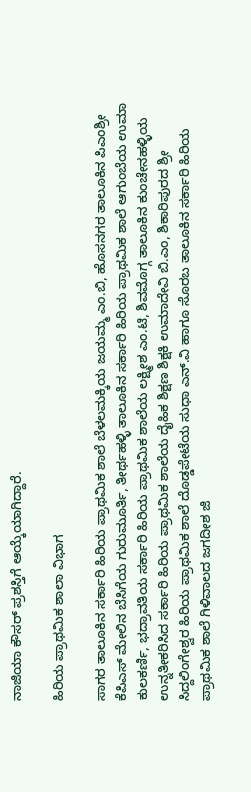ನಾಜಿಯಾ ಕೌಸರ್ ಪ್ರಶಸ್ತಿಗೆ ಆಯ್ಕೆಯಾಗಿದ್ದಾರೆ.

ಹಿರಿಯ ಪ್ರಾಥಮಿಕ ಶಾಲಾ ವಿಭಾಗ

ಸಾಗರ ತಾಲೂಕಿನ ಸರ್ಕಾರಿ ಹಿರಿಯ ಪ್ರಾಥಮಿಕ ಶಾಲೆ ಬೆಳಲಮಕ್ಕಿಯ ಜಯಮ್ಮ ಎಂ.ಬಿ, ಹೊಸನಗರ ತಾಲೂಕಿನ ಪಿಎಂಶ್ರೀ ಕೆಪಿಎಸ್ ಮೇಲಿನ ಬೆಸಿಗೆಯ ಗುರುಮೂರ್ತಿ, ತೀರ್ಥಹಳ್ಳಿ ತಾಲೂಕಿನ ಸರ್ಕಾರಿ ಹಿರಿಯ ಪ್ರಾಥಮಿಕ ಶಾಲೆ ಆಗುಂಬೆಯ ಉಮಾ ಕುಲಕರ್ಣಿ, ಭದ್ರಾವತಿಯ ಸರ್ಕಾರಿ ಹಿರಿಯ ಪ್ರಾಥಮಿಕ ಶಾಲೆಯ ಲಕ್ಷ್ಮೀಶ ಎಂ.ಟಿ, ಶಿವಮೊಗ್ಗ ತಾಲೂಕಿನ ಕುಂಚೇನಹಳ್ಳಿಯ ಉನ್ನತೀಕರಿಸಿದ ಸರ್ಕಾರಿ ಹಿರಿಯ ಪ್ರಾಥಮಿಕ ಶಾಲೆಯ ದೈಹಿಕ ಶಿಕ್ಷಣ ಶಿಕ್ಷಕಿ ಉಮಾದೇವಿ ಬಿ.ಎಂ, ಶಿಕಾರಿಪುರದ ಶ್ರೀ ಸಿದ್ದಲಿಂಗೇಶ್ವರ ಹಿರಿಯ ಪ್ರಾಥಮಿಕ ಶಾಲೆ ದೊಡ್ಡಪೇಟೆಯ ಸುಧಾ ಎನ್.ವಿ ಹಾಗೂ ಸೊರಬ ತಾಲೂಕಿನ ಸರ್ಕಾರಿ ಹಿರಿಯ ಪ್ರಾಥಮಿಕ ಶಾಲೆ ಗಿಳಿವಾಲದ ಜಗದೀಶ ಜಿ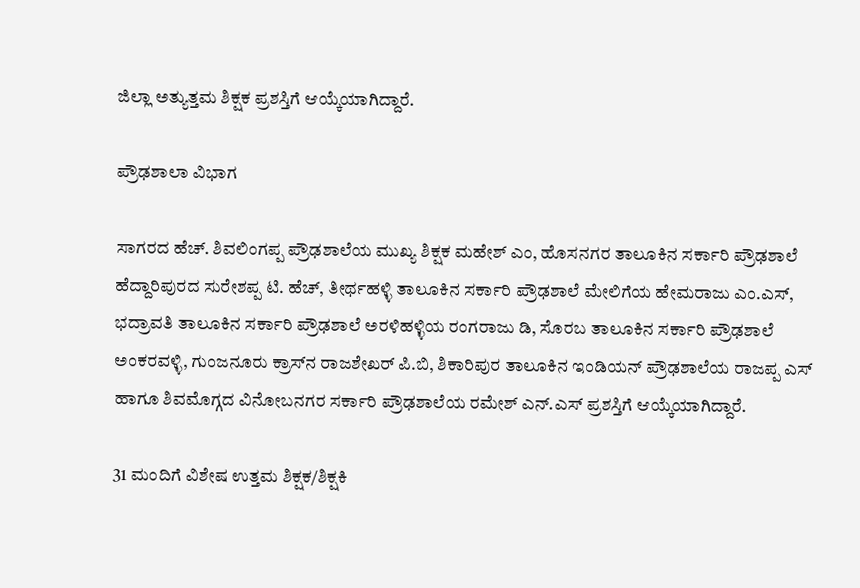ಜಿಲ್ಲಾ ಅತ್ಯುತ್ತಮ ಶಿಕ್ಷಕ ಪ್ರಶಸ್ತಿಗೆ ಆಯ್ಕೆಯಾಗಿದ್ದಾರೆ.

ಪ್ರೌಢಶಾಲಾ ವಿಭಾಗ

ಸಾಗರದ ಹೆಚ್. ಶಿವಲಿಂಗಪ್ಪ ಪ್ರೌಢಶಾಲೆಯ ಮುಖ್ಯ ಶಿಕ್ಷಕ ಮಹೇಶ್ ಎಂ, ಹೊಸನಗರ ತಾಲೂಕಿನ ಸರ್ಕಾರಿ ಪ್ರೌಢಶಾಲೆ ಹೆದ್ದಾರಿಪುರದ ಸುರೇಶಪ್ಪ ಟಿ. ಹೆಚ್, ತೀರ್ಥಹಳ್ಳಿ ತಾಲೂಕಿನ ಸರ್ಕಾರಿ ಪ್ರೌಢಶಾಲೆ ಮೇಲಿಗೆಯ ಹೇಮರಾಜು ಎಂ.ಎಸ್, ಭದ್ರಾವತಿ ತಾಲೂಕಿನ ಸರ್ಕಾರಿ ಪ್ರೌಢಶಾಲೆ ಅರಳಿಹಳ್ಳಿಯ ರಂಗರಾಜು ಡಿ, ಸೊರಬ ತಾಲೂಕಿನ ಸರ್ಕಾರಿ ಪ್ರೌಢಶಾಲೆ ಅಂಕರವಳ್ಳಿ, ಗುಂಜನೂರು ಕ್ರಾಸ್‌ನ ರಾಜಶೇಖರ್ ಪಿ.ಬಿ, ಶಿಕಾರಿಪುರ ತಾಲೂಕಿನ ಇಂಡಿಯನ್ ಪ್ರೌಢಶಾಲೆಯ ರಾಜಪ್ಪ ಎಸ್ ಹಾಗೂ ಶಿವಮೊಗ್ಗದ ವಿನೋಬನಗರ ಸರ್ಕಾರಿ ಪ್ರೌಢಶಾಲೆಯ ರಮೇಶ್ ಎನ್.ಎಸ್ ಪ್ರಶಸ್ತಿಗೆ ಆಯ್ಕೆಯಾಗಿದ್ದಾರೆ.

31 ಮಂದಿಗೆ ವಿಶೇಷ ಉತ್ತಮ ಶಿಕ್ಷಕ/ಶಿಕ್ಷಕಿ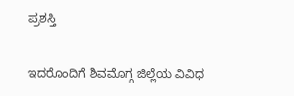ಪ್ರಶಸ್ತಿ

ಇದರೊಂದಿಗೆ ಶಿವಮೊಗ್ಗ ಜಿಲ್ಲೆಯ ವಿವಿಧ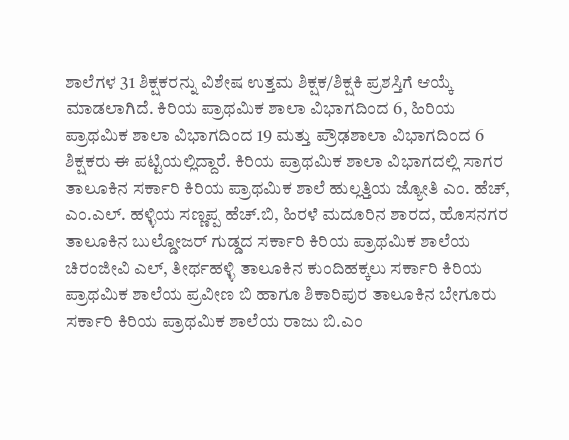ಶಾಲೆಗಳ 31 ಶಿಕ್ಷಕರನ್ನು ವಿಶೇಷ ಉತ್ತಮ ಶಿಕ್ಷಕ/ಶಿಕ್ಷಕಿ ಪ್ರಶಸ್ತಿಗೆ ಆಯ್ಕೆ ಮಾಡಲಾಗಿದೆ. ಕಿರಿಯ ಪ್ರಾಥಮಿಕ ಶಾಲಾ ವಿಭಾಗದಿಂದ 6, ಹಿರಿಯ ಪ್ರಾಥಮಿಕ ಶಾಲಾ ವಿಭಾಗದಿಂದ 19 ಮತ್ತು ಪ್ರೌಢಶಾಲಾ ವಿಭಾಗದಿಂದ 6 ಶಿಕ್ಷಕರು ಈ ಪಟ್ಟಿಯಲ್ಲಿದ್ದಾರೆ. ಕಿರಿಯ ಪ್ರಾಥಮಿಕ ಶಾಲಾ ವಿಭಾಗದಲ್ಲಿ ಸಾಗರ ತಾಲೂಕಿನ ಸರ್ಕಾರಿ ಕಿರಿಯ ಪ್ರಾಥಮಿಕ ಶಾಲೆ ಹುಲ್ಲತ್ತಿಯ ಜ್ಯೋತಿ ಎಂ. ಹೆಚ್, ಎಂ.ಎಲ್. ಹಳ್ಳಿಯ ಸಣ್ಣಪ್ಪ ಹೆಚ್.ಬಿ, ಹಿರಳೆ ಮದೂರಿನ ಶಾರದ, ಹೊಸನಗರ ತಾಲೂಕಿನ ಬುಲ್ಡೋಜರ್ ಗುಡ್ಡದ ಸರ್ಕಾರಿ ಕಿರಿಯ ಪ್ರಾಥಮಿಕ ಶಾಲೆಯ ಚಿರಂಜೀವಿ ಎಲ್, ತೀರ್ಥಹಳ್ಳಿ ತಾಲೂಕಿನ ಕುಂದಿಹಕ್ಕಲು ಸರ್ಕಾರಿ ಕಿರಿಯ ಪ್ರಾಥಮಿಕ ಶಾಲೆಯ ಪ್ರವೀಣ ಬಿ ಹಾಗೂ ಶಿಕಾರಿಪುರ ತಾಲೂಕಿನ ಬೇಗೂರು ಸರ್ಕಾರಿ ಕಿರಿಯ ಪ್ರಾಥಮಿಕ ಶಾಲೆಯ ರಾಜು ಬಿ.ಎಂ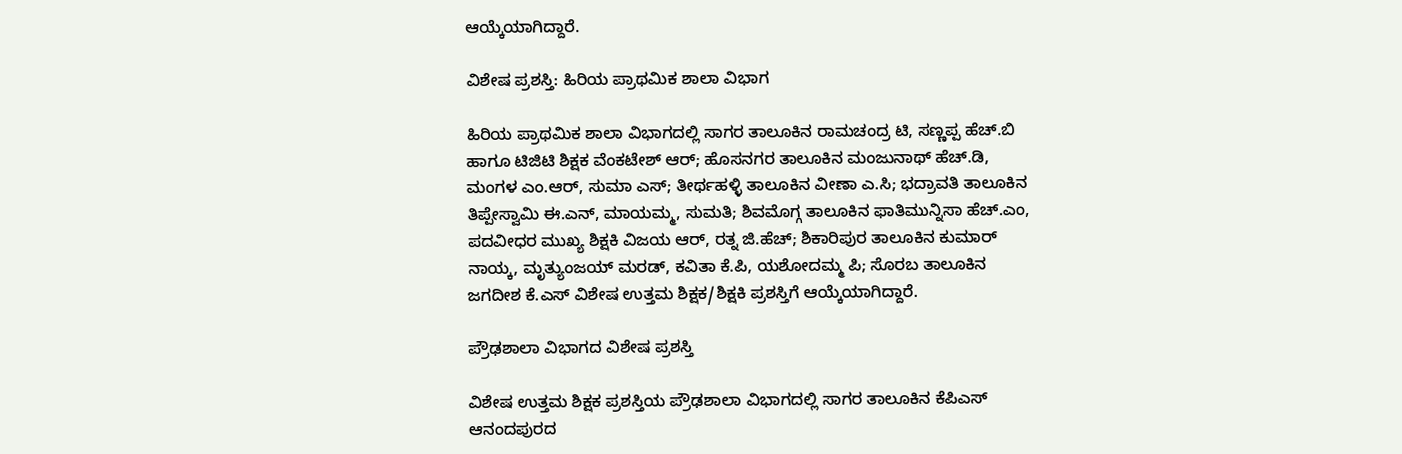ಆಯ್ಕೆಯಾಗಿದ್ದಾರೆ.

ವಿಶೇಷ ಪ್ರಶಸ್ತಿ: ಹಿರಿಯ ಪ್ರಾಥಮಿಕ ಶಾಲಾ ವಿಭಾಗ

ಹಿರಿಯ ಪ್ರಾಥಮಿಕ ಶಾಲಾ ವಿಭಾಗದಲ್ಲಿ ಸಾಗರ ತಾಲೂಕಿನ ರಾಮಚಂದ್ರ ಟಿ, ಸಣ್ಣಪ್ಪ ಹೆಚ್.ಬಿ ಹಾಗೂ ಟಿಜಿಟಿ ಶಿಕ್ಷಕ ವೆಂಕಟೇಶ್ ಆರ್; ಹೊಸನಗರ ತಾಲೂಕಿನ ಮಂಜುನಾಥ್ ಹೆಚ್.ಡಿ, ಮಂಗಳ ಎಂ.ಆರ್, ಸುಮಾ ಎಸ್; ತೀರ್ಥಹಳ್ಳಿ ತಾಲೂಕಿನ ವೀಣಾ ಎ.ಸಿ; ಭದ್ರಾವತಿ ತಾಲೂಕಿನ ತಿಪ್ಪೇಸ್ವಾಮಿ ಈ.ಎನ್, ಮಾಯಮ್ಮ, ಸುಮತಿ; ಶಿವಮೊಗ್ಗ ತಾಲೂಕಿನ ಫಾತಿಮುನ್ನಿಸಾ ಹೆಚ್.ಎಂ, ಪದವೀಧರ ಮುಖ್ಯ ಶಿಕ್ಷಕಿ ವಿಜಯ ಆರ್, ರತ್ನ ಜಿ.ಹೆಚ್; ಶಿಕಾರಿಪುರ ತಾಲೂಕಿನ ಕುಮಾರ್ ನಾಯ್ಕ, ಮೃತ್ಯುಂಜಯ್ ಮರಡ್, ಕವಿತಾ ಕೆ.ಪಿ, ಯಶೋದಮ್ಮ ಪಿ; ಸೊರಬ ತಾಲೂಕಿನ ಜಗದೀಶ ಕೆ.ಎಸ್ ವಿಶೇಷ ಉತ್ತಮ ಶಿಕ್ಷಕ/ಶಿಕ್ಷಕಿ ಪ್ರಶಸ್ತಿಗೆ ಆಯ್ಕೆಯಾಗಿದ್ದಾರೆ.

ಪ್ರೌಢಶಾಲಾ ವಿಭಾಗದ ವಿಶೇಷ ಪ್ರಶಸ್ತಿ

ವಿಶೇಷ ಉತ್ತಮ ಶಿಕ್ಷಕ ಪ್ರಶಸ್ತಿಯ ಪ್ರೌಢಶಾಲಾ ವಿಭಾಗದಲ್ಲಿ ಸಾಗರ ತಾಲೂಕಿನ ಕೆಪಿಎಸ್ ಆನಂದಪುರದ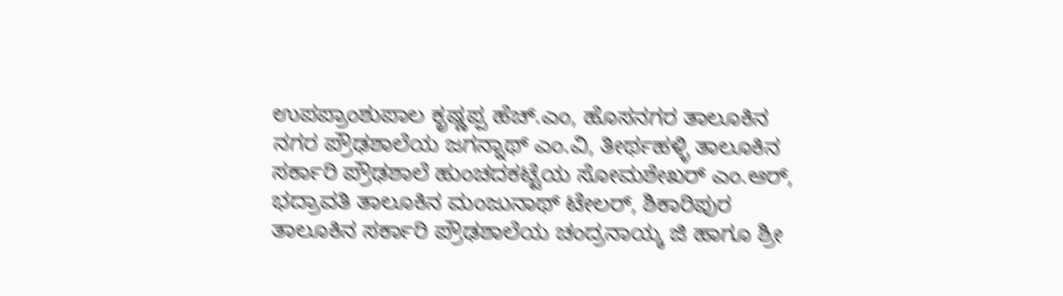ಉಪಪ್ರಾಂಶುಪಾಲ ಕೃಷ್ಣಪ್ಪ ಹೆಚ್.ಎಂ, ಹೊಸನಗರ ತಾಲೂಕಿನ ನಗರ ಪ್ರೌಢಶಾಲೆಯ ಜಗನ್ನಾಥ್ ಎಂ.ವಿ, ತೀರ್ಥಹಳ್ಳಿ ತಾಲೂಕಿನ ಸರ್ಕಾರಿ ಪ್ರೌಢಶಾಲೆ ಹುಂಚದಕಟ್ಟೆಯ ಸೋಮಶೇಖರ್ ಎಂ.ಆರ್, ಭದ್ರಾವತಿ ತಾಲೂಕಿನ ಮಂಜುನಾಥ್ ಟೇಲರ್, ಶಿಕಾರಿಪುರ ತಾಲೂಕಿನ ಸರ್ಕಾರಿ ಪ್ರೌಢಶಾಲೆಯ ಚಂದ್ರನಾಯ್ಕ ಜಿ ಹಾಗೂ ಶ್ರೀ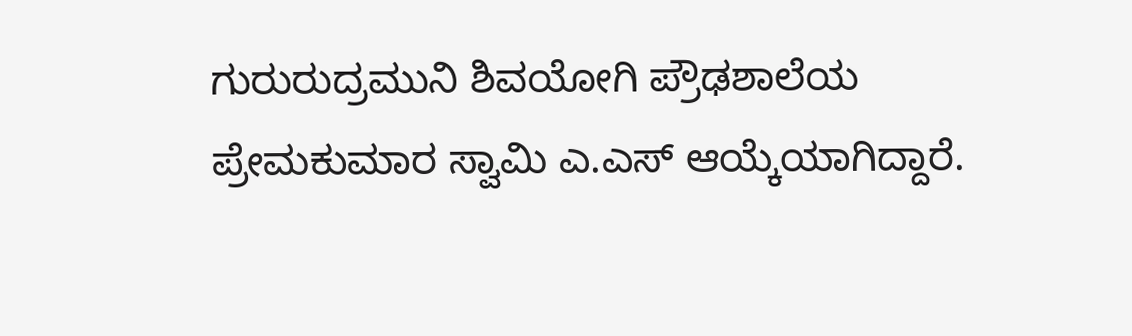ಗುರುರುದ್ರಮುನಿ ಶಿವಯೋಗಿ ಪ್ರೌಢಶಾಲೆಯ ಪ್ರೇಮಕುಮಾರ ಸ್ವಾಮಿ ಎ.ಎಸ್ ಆಯ್ಕೆಯಾಗಿದ್ದಾರೆ.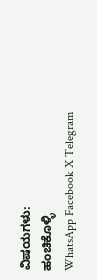ವಿಷಯಗಳು:
ಹಂಚಿಕೊಳ್ಳಿ
WhatsApp Facebook X Telegram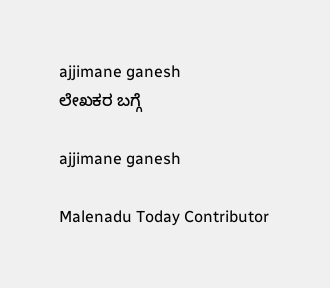ajjimane ganesh
ಲೇಖಕರ ಬಗ್ಗೆ

ajjimane ganesh

Malenadu Today Contributor